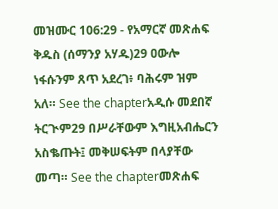መዝሙር 106:29 - የአማርኛ መጽሐፍ ቅዱስ (ሰማንያ አሃዱ)29 ዐውሎ ነፋሱንም ጸጥ አደረገ፥ ባሕሩም ዝም አለ። See the chapterአዲሱ መደበኛ ትርጒም29 በሥራቸውም እግዚአብሔርን አስቈጡት፤ መቅሠፍትም በላያቸው መጣ። See the chapterመጽሐፍ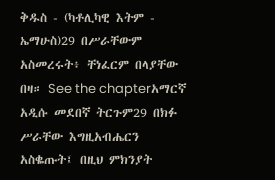ቅዱስ - (ካቶሊካዊ እትም - ኤማሁስ)29 በሥራቸውም አስመረሩት፥ ቸነፈርም በላያቸው በዛ። See the chapterአማርኛ አዲሱ መደበኛ ትርጉም29 በክፉ ሥራቸው እግዚአብሔርን አስቈጡት፤ በዚህ ምክንያት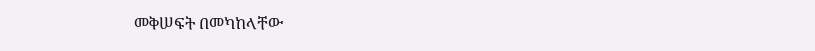መቅሠፍት በመካከላቸው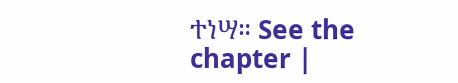ተነሣ። See the chapter |